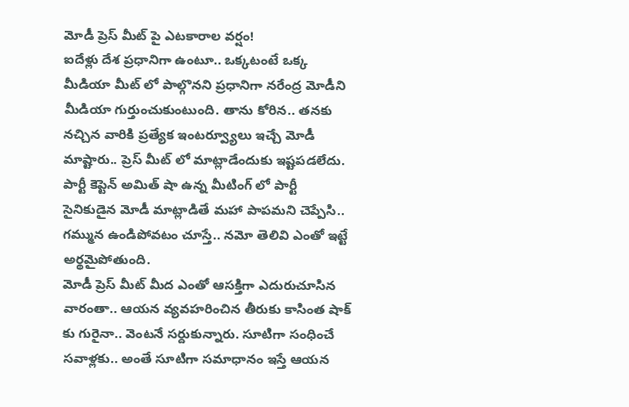మోడీ ప్రెస్ మీట్ పై ఎటకారాల వర్షం!
ఐదేళ్లు దేశ ప్రధానిగా ఉంటూ.. ఒక్కటంటే ఒక్క మీడియా మీట్ లో పాల్గొనని ప్రధానిగా నరేంద్ర మోడీని మీడియా గుర్తుంచుకుంటుంది. తాను కోరిన.. తనకు నచ్చిన వారికి ప్రత్యేక ఇంటర్వ్యూలు ఇచ్చే మోడీ మాష్టారు.. ప్రెస్ మీట్ లో మాట్లాడేందుకు ఇష్టపడలేదు. పార్టీ కెప్టెన్ అమిత్ షా ఉన్న మీటింగ్ లో పార్టీ సైనికుడైన మోడీ మాట్లాడితే మహా పాపమని చెప్పేసి.. గమ్మున ఉండిపోవటం చూస్తే.. నమో తెలివి ఎంతో ఇట్టే అర్థమైపోతుంది.
మోడీ ప్రెస్ మీట్ మీద ఎంతో ఆసక్తిగా ఎదురుచూసిన వారంతా.. ఆయన వ్యవహరించిన తీరుకు కాసింత షాక్ కు గురైనా.. వెంటనే సర్దుకున్నారు. సూటిగా సంధించే సవాళ్లకు.. అంతే సూటిగా సమాధానం ఇస్తే ఆయన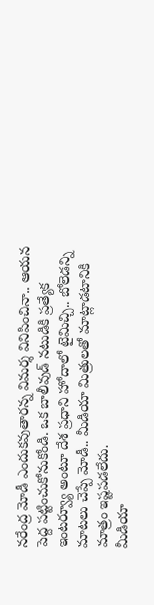నరేంద్ర మోడీ ఎందుకవుతారన్న విమర్శ వినిపించినా.. ఆయన పెద్ద పట్టించుకోనుకోండి. ఒక బాలీవుడ్ నటుడికి ప్రత్యేక ఇంటర్వ్యూ అంటూ దేశ ప్రధాని హోదాలో టైమిచ్చి.. బోలెడన్ని మాటలు చెప్పే మోడీ.. మీడియా మిత్రులతో మాట్లాడటానికి మాత్రం ఇష్టపడలేదు.
మీడియా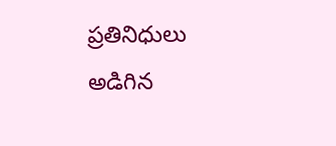ప్రతినిధులు అడిగిన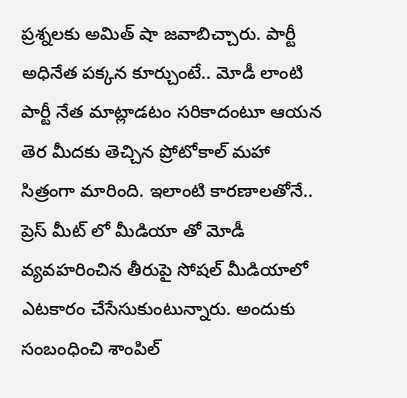ప్రశ్నలకు అమిత్ షా జవాబిచ్చారు. పార్టీ అధినేత పక్కన కూర్చుంటే.. మోడీ లాంటి పార్టీ నేత మాట్లాడటం సరికాదంటూ ఆయన తెర మీదకు తెచ్చిన ప్రోటోకాల్ మహా సిత్రంగా మారింది. ఇలాంటి కారణాలతోనే.. ప్రెస్ మీట్ లో మీడియా తో మోడీ వ్యవహరించిన తీరుపై సోషల్ మీడియాలో ఎటకారం చేసేసుకుంటున్నారు. అందుకు సంబంధించి శాంపిల్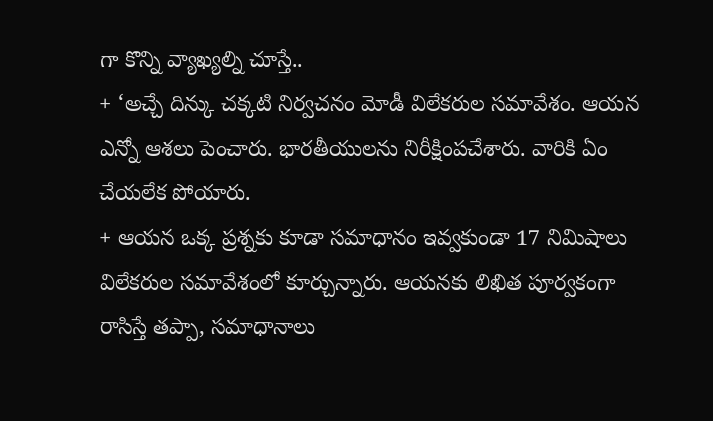గా కొన్ని వ్యాఖ్యల్ని చూస్తే..
+ ‘అచ్చే దిన్కు చక్కటి నిర్వచనం మోడీ విలేకరుల సమావేశం. ఆయన ఎన్నో ఆశలు పెంచారు. భారతీయులను నిరీక్షింపచేశారు. వారికి ఏం చేయలేక పోయారు.
+ ఆయన ఒక్క ప్రశ్నకు కూడా సమాధానం ఇవ్వకుండా 17 నిమిషాలు విలేకరుల సమావేశంలో కూర్చున్నారు. ఆయనకు లిఖిత పూర్వకంగా రాసిస్తే తప్పా, సమాధానాలు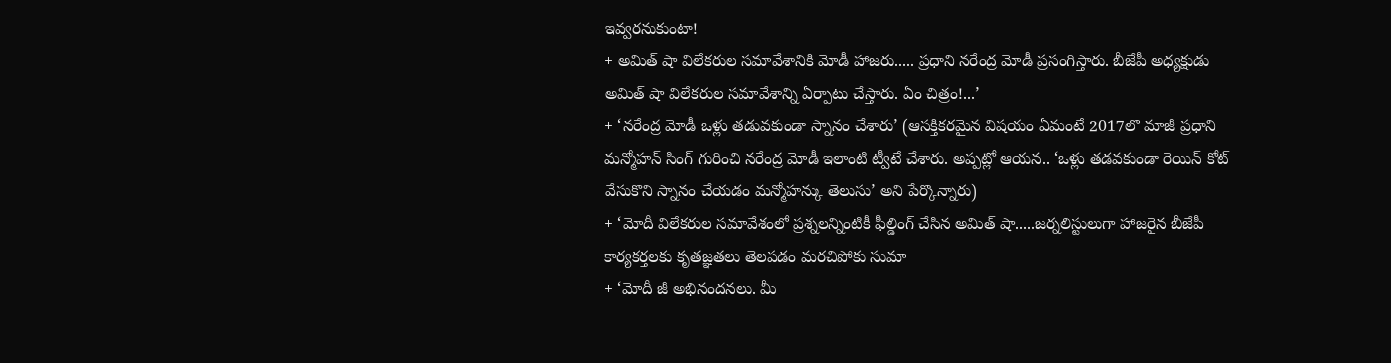ఇవ్వరనుకుంటా!
+ అమిత్ షా విలేకరుల సమావేశానికి మోడీ హాజరు..... ప్రధాని నరేంద్ర మోడీ ప్రసంగిస్తారు. బీజేపీ అధ్యక్షుడు అమిత్ షా విలేకరుల సమావేశాన్ని ఏర్పాటు చేస్తారు. ఏం చిత్రం!...’
+ ‘నరేంద్ర మోడీ ఒళ్లు తడువకుండా స్నానం చేశారు’ (ఆసక్తికరమైన విషయం ఏమంటే 2017లొ మాజీ ప్రధాని మన్మోహన్ సింగ్ గురించి నరేంద్ర మోడీ ఇలాంటి ట్వీటే చేశారు. అప్పట్లో ఆయన.. ‘ఒళ్లు తడవకుండా రెయిన్ కోట్ వేసుకొని స్నానం చేయడం మన్మోహన్కు తెలుసు’ అని పేర్కొన్నారు)
+ ‘మోదీ విలేకరుల సమావేశంలో ప్రశ్నలన్నింటికీ ఫీల్డింగ్ చేసిన అమిత్ షా.....జర్నలిస్టులుగా హాజరైన బీజేపీ కార్యకర్తలకు కృతజ్ఞతలు తెలపడం మరచిపోకు సుమా
+ ‘మోదీ జీ అభినందనలు. మీ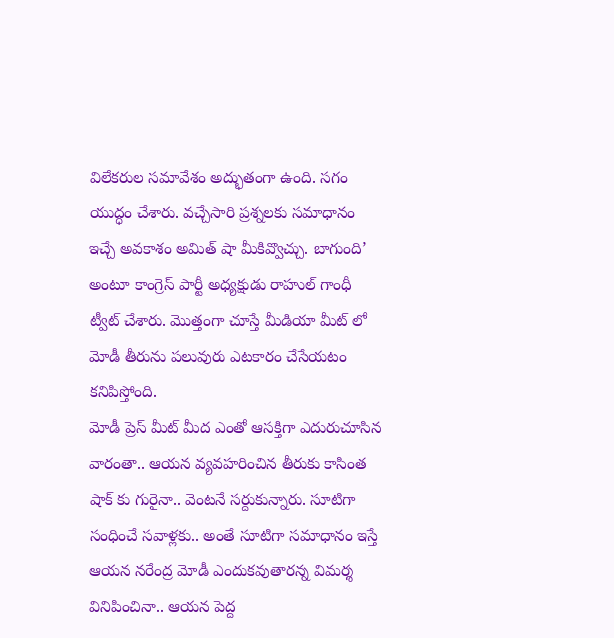విలేకరుల సమావేశం అద్భుతంగా ఉంది. సగం యుద్ధం చేశారు. వచ్చేసారి ప్రశ్నలకు సమాధానం ఇచ్చే అవకాశం అమిత్ షా మీకివ్వొచ్చు. బాగుంది’ అంటూ కాంగ్రెస్ పార్టీ అధ్యక్షుడు రాహుల్ గాంధీ ట్వీట్ చేశారు. మొత్తంగా చూస్తే మీడియా మీట్ లో మోడీ తీరును పలువురు ఎటకారం చేసేయటం కనిపిస్తోంది.
మోడీ ప్రెస్ మీట్ మీద ఎంతో ఆసక్తిగా ఎదురుచూసిన వారంతా.. ఆయన వ్యవహరించిన తీరుకు కాసింత షాక్ కు గురైనా.. వెంటనే సర్దుకున్నారు. సూటిగా సంధించే సవాళ్లకు.. అంతే సూటిగా సమాధానం ఇస్తే ఆయన నరేంద్ర మోడీ ఎందుకవుతారన్న విమర్శ వినిపించినా.. ఆయన పెద్ద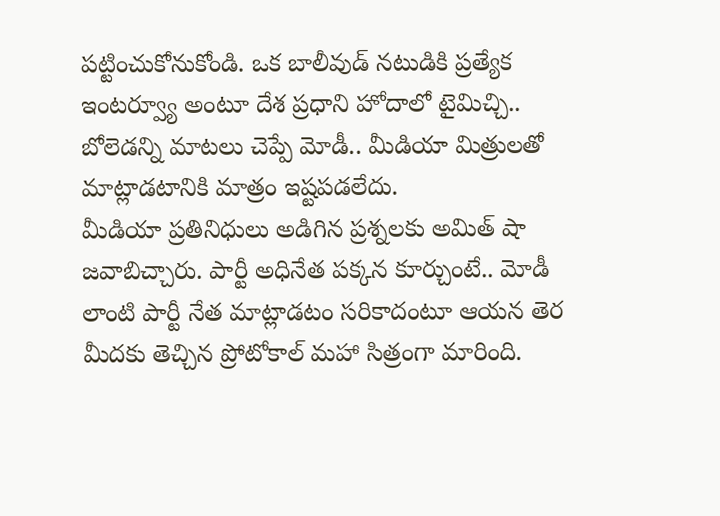పట్టించుకోనుకోండి. ఒక బాలీవుడ్ నటుడికి ప్రత్యేక ఇంటర్వ్యూ అంటూ దేశ ప్రధాని హోదాలో టైమిచ్చి.. బోలెడన్ని మాటలు చెప్పే మోడీ.. మీడియా మిత్రులతో మాట్లాడటానికి మాత్రం ఇష్టపడలేదు.
మీడియా ప్రతినిధులు అడిగిన ప్రశ్నలకు అమిత్ షా జవాబిచ్చారు. పార్టీ అధినేత పక్కన కూర్చుంటే.. మోడీ లాంటి పార్టీ నేత మాట్లాడటం సరికాదంటూ ఆయన తెర మీదకు తెచ్చిన ప్రోటోకాల్ మహా సిత్రంగా మారింది.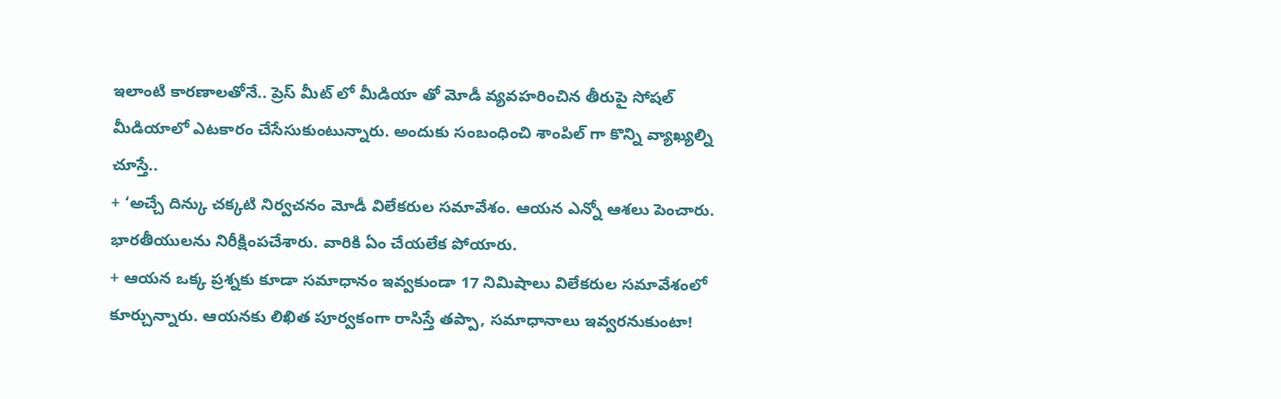ఇలాంటి కారణాలతోనే.. ప్రెస్ మీట్ లో మీడియా తో మోడీ వ్యవహరించిన తీరుపై సోషల్ మీడియాలో ఎటకారం చేసేసుకుంటున్నారు. అందుకు సంబంధించి శాంపిల్ గా కొన్ని వ్యాఖ్యల్ని చూస్తే..
+ ‘అచ్చే దిన్కు చక్కటి నిర్వచనం మోడీ విలేకరుల సమావేశం. ఆయన ఎన్నో ఆశలు పెంచారు. భారతీయులను నిరీక్షింపచేశారు. వారికి ఏం చేయలేక పోయారు.
+ ఆయన ఒక్క ప్రశ్నకు కూడా సమాధానం ఇవ్వకుండా 17 నిమిషాలు విలేకరుల సమావేశంలో కూర్చున్నారు. ఆయనకు లిఖిత పూర్వకంగా రాసిస్తే తప్పా, సమాధానాలు ఇవ్వరనుకుంటా!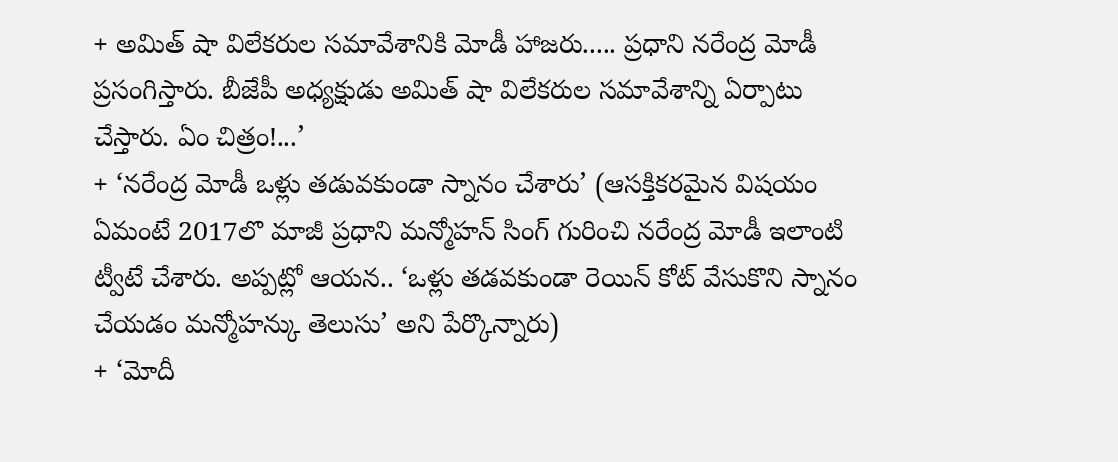+ అమిత్ షా విలేకరుల సమావేశానికి మోడీ హాజరు..... ప్రధాని నరేంద్ర మోడీ ప్రసంగిస్తారు. బీజేపీ అధ్యక్షుడు అమిత్ షా విలేకరుల సమావేశాన్ని ఏర్పాటు చేస్తారు. ఏం చిత్రం!...’
+ ‘నరేంద్ర మోడీ ఒళ్లు తడువకుండా స్నానం చేశారు’ (ఆసక్తికరమైన విషయం ఏమంటే 2017లొ మాజీ ప్రధాని మన్మోహన్ సింగ్ గురించి నరేంద్ర మోడీ ఇలాంటి ట్వీటే చేశారు. అప్పట్లో ఆయన.. ‘ఒళ్లు తడవకుండా రెయిన్ కోట్ వేసుకొని స్నానం చేయడం మన్మోహన్కు తెలుసు’ అని పేర్కొన్నారు)
+ ‘మోదీ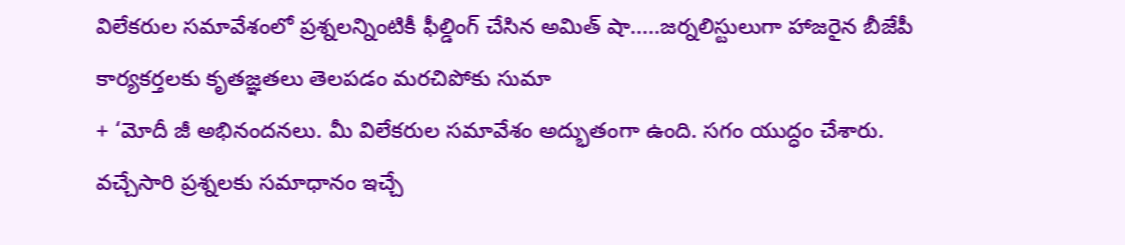విలేకరుల సమావేశంలో ప్రశ్నలన్నింటికీ ఫీల్డింగ్ చేసిన అమిత్ షా.....జర్నలిస్టులుగా హాజరైన బీజేపీ కార్యకర్తలకు కృతజ్ఞతలు తెలపడం మరచిపోకు సుమా
+ ‘మోదీ జీ అభినందనలు. మీ విలేకరుల సమావేశం అద్భుతంగా ఉంది. సగం యుద్ధం చేశారు. వచ్చేసారి ప్రశ్నలకు సమాధానం ఇచ్చే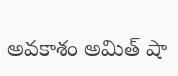అవకాశం అమిత్ షా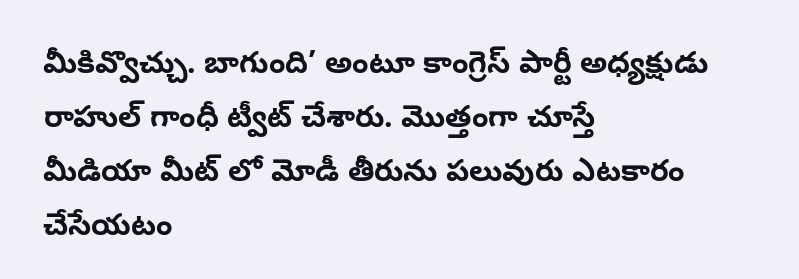మీకివ్వొచ్చు. బాగుంది’ అంటూ కాంగ్రెస్ పార్టీ అధ్యక్షుడు రాహుల్ గాంధీ ట్వీట్ చేశారు. మొత్తంగా చూస్తే మీడియా మీట్ లో మోడీ తీరును పలువురు ఎటకారం చేసేయటం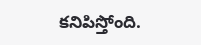కనిపిస్తోంది.